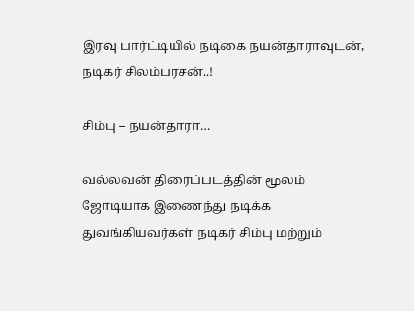இரவு பார்ட்டியில் நடிகை நயன்தாராவுடன், நடிகர் சிலம்பரசன்..!

சிம்பு – நயன்தாரா…

வல்லவன் திரைப்படத்தின் மூலம் ஜோடியாக இணைந்து நடிக்க துவங்கியவர்கள் நடிகர் சிம்பு மற்றும்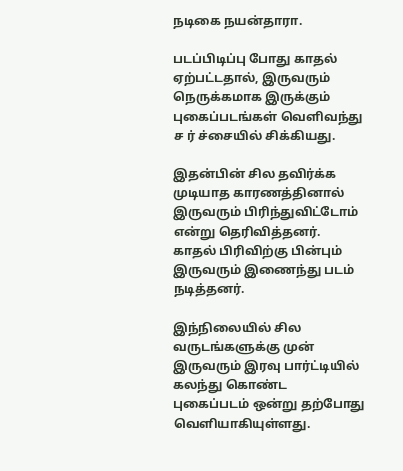நடிகை நயன்தாரா.

படப்பிடிப்பு போது காதல் ஏற்பட்டதால், இருவரும் நெருக்கமாக இருக்கும் புகைப்படங்கள் வெளிவந்து ச ர் ச்சையில் சிக்கியது.

இதன்பின் சில தவிர்க்க முடியாத காரணத்தினால் இருவரும் பிரிந்துவிட்டோம் என்று தெரிவித்தனர். காதல் பிரிவிற்கு பின்பும் இருவரும் இணைந்து படம் நடித்தனர்.

இந்நிலையில் சில வருடங்களுக்கு முன் இருவரும் இரவு பார்ட்டியில் கலந்து கொண்ட புகைப்படம் ஒன்று தற்போது வெளியாகியுள்ளது.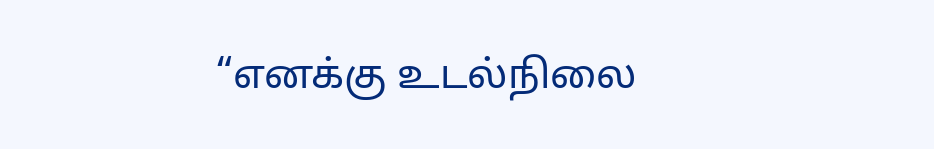“எனக்கு உடல்நிலை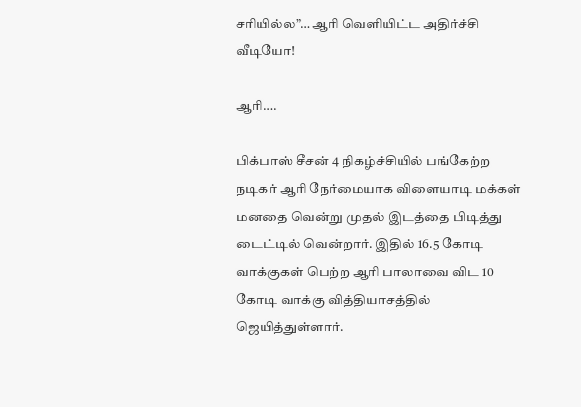சரியில்ல”… ஆரி வெளியிட்ட அதிர்ச்சி வீடியோ!

ஆரி….

பிக்பாஸ் சீசன் 4 நிகழ்ச்சியில் பங்கேற்ற நடிகர் ஆரி நேர்மையாக விளையாடி மக்கள் மனதை வென்று முதல் இடத்தை பிடித்து டைட்டில் வென்றார். இதில் 16.5 கோடி வாக்குகள் பெற்ற ஆரி பாலாவை விட 10 கோடி வாக்கு வித்தியாசத்தில் ஜெயித்துள்ளார்.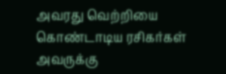அவரது வெற்றியை கொண்டாடிய ரசிகர்கள் அவருக்கு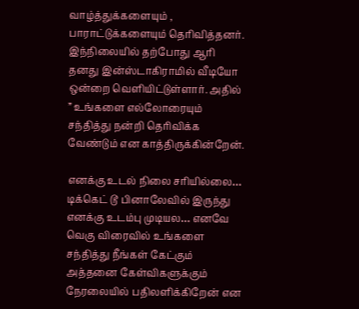வாழ்த்துக்களையும் , பாராட்டுக்களையும் தெரிவித்தனர். இந்நிலையில் தற்போது ஆரி தனது இன்ஸ்டாகிராமில் வீடியோ ஒன்றை வெளியிட்டுள்ளார். அதில் ” உங்களை எல்லோரையும் சந்தித்து நன்றி தெரிவிக்க வேண்டும் என காத்திருக்கின்றேன்.

எனக்கு உடல் நிலை சரியில்லை… டிக்கெட் டூ பினாலேவில் இருந்து எனக்கு உடம்பு முடியல… எனவே வெகு விரைவில் உங்களை சந்தித்து நீங்கள் கேட்கும் அத்தனை கேள்விகளுக்கும் நேரலையில் பதிலளிக்கிறேன் என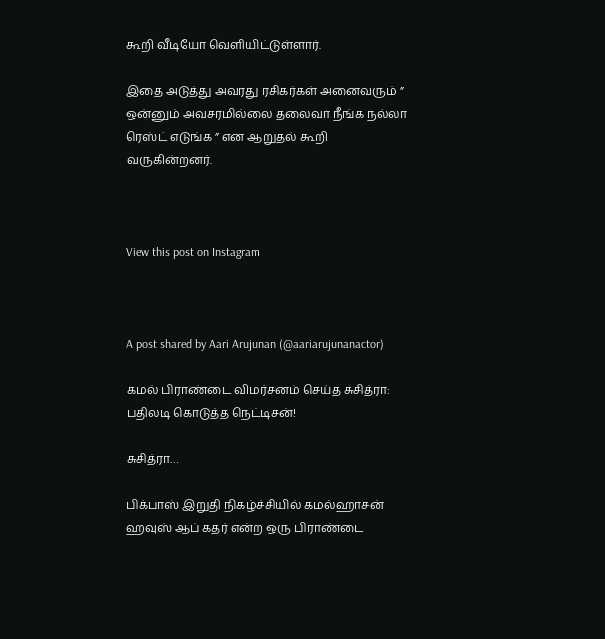கூறி வீடியோ வெளியிட்டுள்ளார்.

இதை அடுத்து அவரது ரசிகர்கள் அனைவரும் ” ஒன்னும் அவசரமில்லை தலைவா நீங்க நல்லா ரெஸ்ட் எடுங்க ” என ஆறுதல் கூறி வருகின்றனர்.



View this post on Instagram



A post shared by Aari Arujunan (@aariarujunanactor)

கமல் பிராண்டை விமர்சனம் செய்த சுசித்ரா: பதிலடி கொடுத்த நெட்டிசன்!

சுசித்ரா…

பிக்பாஸ் இறுதி நிகழ்ச்சியில் கமல்ஹாசன் ஹவுஸ் ஆப் கதர் என்ற ஒரு பிராண்டை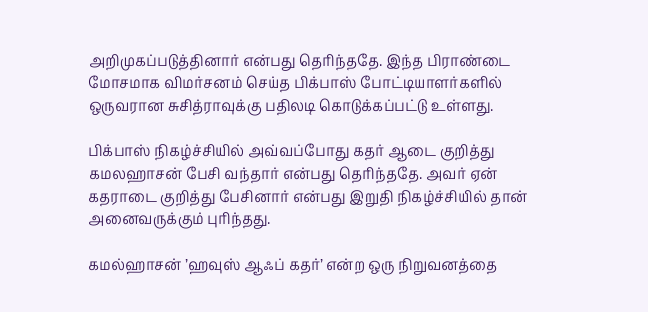அறிமுகப்படுத்தினார் என்பது தெரிந்ததே. இந்த பிராண்டை மோசமாக விமர்சனம் செய்த பிக்பாஸ் போட்டியாளர்களில் ஒருவரான சுசித்ராவுக்கு பதிலடி கொடுக்கப்பட்டு உள்ளது.

பிக்பாஸ் நிகழ்ச்சியில் அவ்வப்போது கதர் ஆடை குறித்து கமலஹாசன் பேசி வந்தார் என்பது தெரிந்ததே. அவர் ஏன் கதராடை குறித்து பேசினார் என்பது இறுதி நிகழ்ச்சியில் தான் அனைவருக்கும் புரிந்தது.

கமல்ஹாசன் ’ஹவுஸ் ஆஃப் கதர்’ என்ற ஒரு நிறுவனத்தை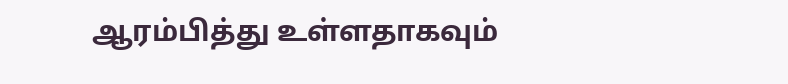ஆரம்பித்து உள்ளதாகவும்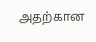அதற்கான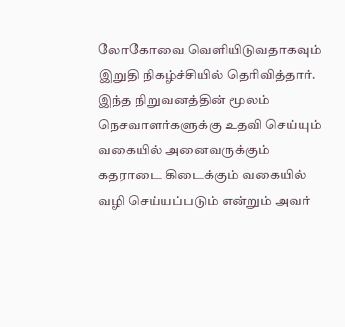லோகோவை வெளியிடுவதாகவும் இறுதி நிகழ்ச்சியில் தெரிவித்தார். இந்த நிறுவனத்தின் மூலம் நெசவாளர்களுக்கு உதவி செய்யும் வகையில் அனைவருக்கும் கதராடை கிடைக்கும் வகையில் வழி செய்யப்படும் என்றும் அவர்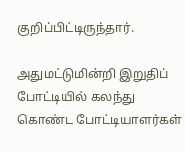குறிப்பிட்டிருந்தார்.

அதுமட்டுமின்றி இறுதிப் போட்டியில் கலந்து கொண்ட போட்டியாளர்கள்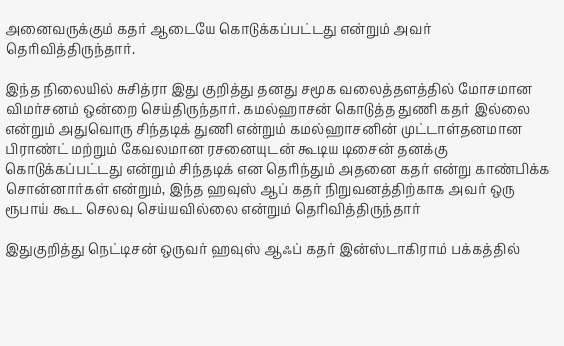அனைவருக்கும் கதர் ஆடையே கொடுக்கப்பட்டது என்றும் அவர் தெரிவித்திருந்தார்.

இந்த நிலையில் சுசித்ரா இது குறித்து தனது சமூக வலைத்தளத்தில் மோசமான விமர்சனம் ஒன்றை செய்திருந்தார். கமல்ஹாசன் கொடுத்த துணி கதர் இல்லை என்றும் அதுவொரு சிந்தடிக் துணி என்றும் கமல்ஹாசனின் முட்டாள்தனமான பிராண்ட் மற்றும் கேவலமான ரசனையுடன் கூடிய டிசைன் தனக்கு கொடுக்கப்பட்டது என்றும் சிந்தடிக் என தெரிந்தும் அதனை கதர் என்று காண்பிக்க சொன்னார்கள் என்றும், இந்த ஹவுஸ் ஆப் கதர் நிறுவனத்திற்காக அவர் ஒரு ரூபாய் கூட செலவு செய்யவில்லை என்றும் தெரிவித்திருந்தார்

இதுகுறித்து நெட்டிசன் ஒருவர் ஹவுஸ் ஆஃப் கதர் இன்ஸ்டாகிராம் பக்கத்தில்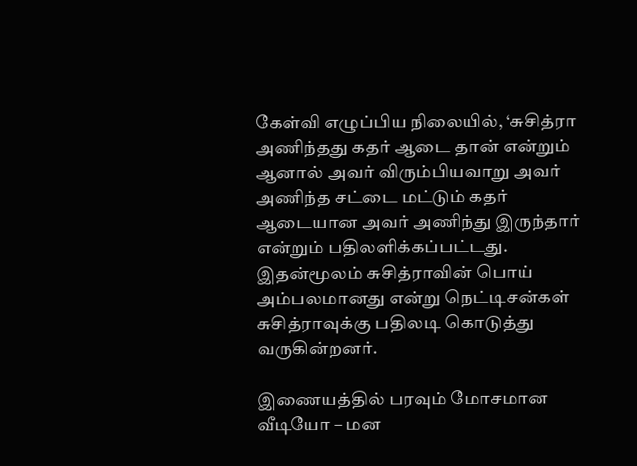கேள்வி எழுப்பிய நிலையில், ‘சுசித்ரா அணிந்தது கதர் ஆடை தான் என்றும் ஆனால் அவர் விரும்பியவாறு அவர் அணிந்த சட்டை மட்டும் கதர் ஆடையான அவர் அணிந்து இருந்தார் என்றும் பதிலளிக்கப்பட்டது. இதன்மூலம் சுசித்ராவின் பொய் அம்பலமானது என்று நெட்டிசன்கள் சுசித்ராவுக்கு பதிலடி கொடுத்து வருகின்றனர்.

இணையத்தில் பரவும் மோசமான வீடியோ – மன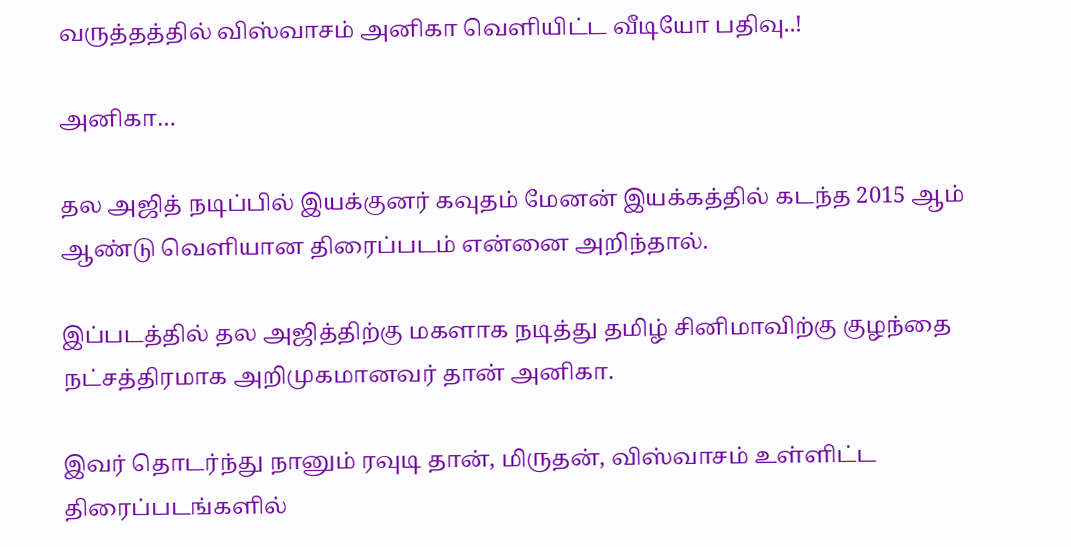வருத்தத்தில் விஸ்வாசம் அனிகா வெளியிட்ட வீடியோ பதிவு..!

அனிகா…

தல அஜித் நடிப்பில் இயக்குனர் கவுதம் மேனன் இயக்கத்தில் கடந்த 2015 ஆம் ஆண்டு வெளியான திரைப்படம் என்னை அறிந்தால்.

இப்படத்தில் தல அஜித்திற்கு மகளாக நடித்து தமிழ் சினிமாவிற்கு குழந்தை நட்சத்திரமாக அறிமுகமானவர் தான் அனிகா.

இவர் தொடர்ந்து நானும் ரவுடி தான், மிருதன், விஸ்வாசம் உள்ளிட்ட திரைப்படங்களில்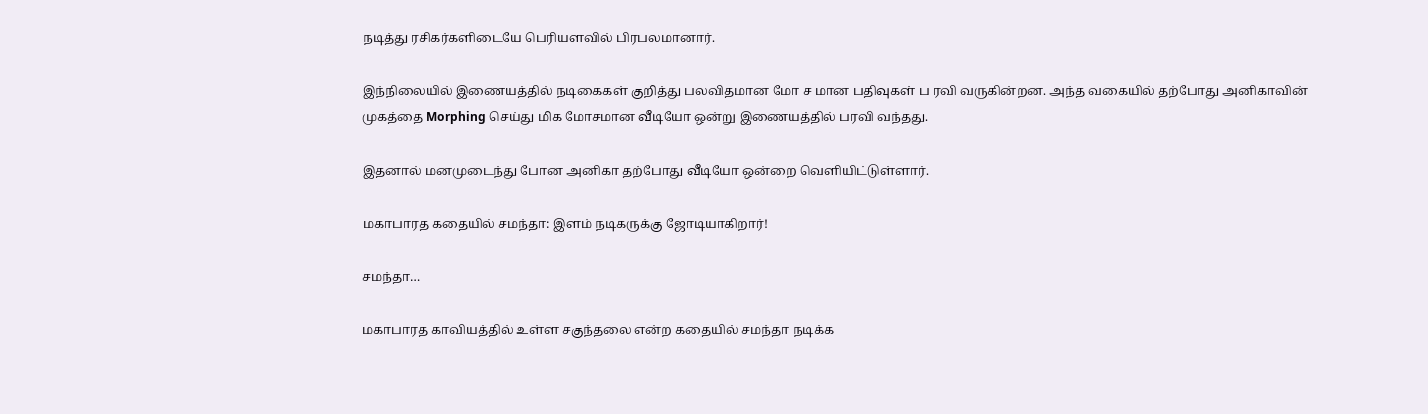நடித்து ரசிகர்களிடையே பெரியளவில் பிரபலமானார்.

இந்நிலையில் இணையத்தில் நடிகைகள் குறித்து பலவிதமான மோ ச மான பதிவுகள் ப ரவி வருகின்றன. அந்த வகையில் தற்போது அனிகாவின் முகத்தை Morphing செய்து மிக மோசமான வீடியோ ஒன்று இணையத்தில் பரவி வந்தது.

இதனால் மனமுடைந்து போன அனிகா தற்போது வீடியோ ஒன்றை வெளியிட்டுள்ளார்.

மகாபாரத கதையில் சமந்தா: இளம் நடிகருக்கு ஜோடியாகிறார்!

சமந்தா…

மகாபாரத காவியத்தில் உள்ள சகுந்தலை என்ற கதையில் சமந்தா நடிக்க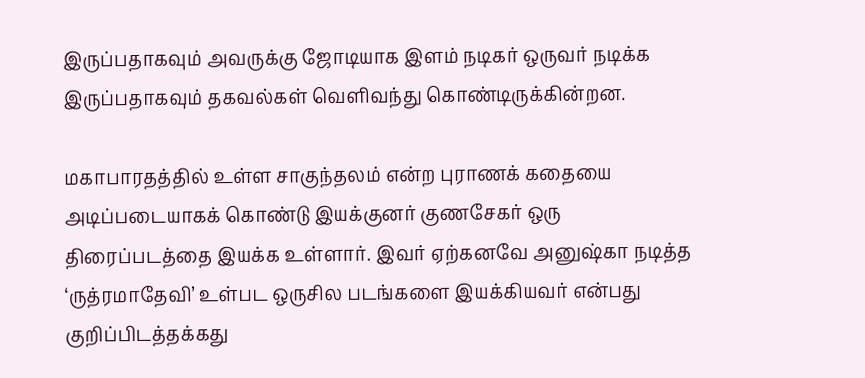இருப்பதாகவும் அவருக்கு ஜோடியாக இளம் நடிகர் ஒருவர் நடிக்க இருப்பதாகவும் தகவல்கள் வெளிவந்து கொண்டிருக்கின்றன.

மகாபாரதத்தில் உள்ள சாகுந்தலம் என்ற புராணக் கதையை அடிப்படையாகக் கொண்டு இயக்குனர் குணசேகர் ஒரு திரைப்படத்தை இயக்க உள்ளார். இவர் ஏற்கனவே அனுஷ்கா நடித்த ‘ருத்ரமாதேவி’ உள்பட ஒருசில படங்களை இயக்கியவர் என்பது குறிப்பிடத்தக்கது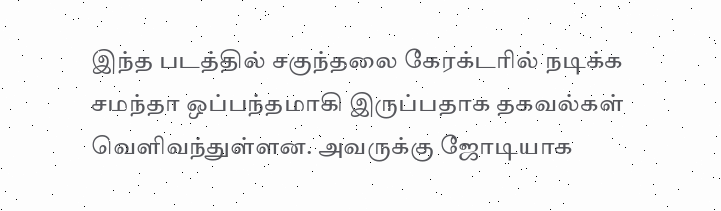இந்த படத்தில் சகுந்தலை கேரக்டரில் நடிக்க சமந்தா ஒப்பந்தமாகி இருப்பதாக தகவல்கள் வெளிவந்துள்ளன. அவருக்கு ஜோடியாக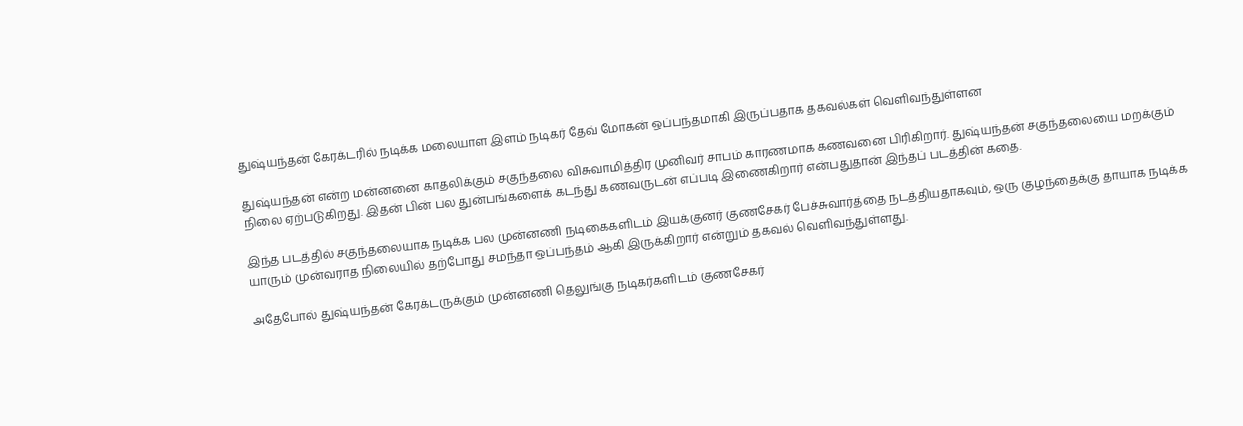துஷ்யந்தன் கேரக்டரில் நடிக்க மலையாள இளம் நடிகர் தேவ் மோகன் ஒப்பந்தமாகி இருப்பதாக தகவல்கள் வெளிவந்துள்ளன

துஷ்யந்தன் என்ற மன்னனை காதலிக்கும் சகுந்தலை விசுவாமித்திர முனிவர் சாபம் காரணமாக கணவனை பிரிகிறார். துஷ்யந்தன் சகுந்தலையை மறக்கும் நிலை ஏற்படுகிறது. இதன் பின் பல துன்பங்களைக் கடந்து கணவருடன் எப்படி இணைகிறார் என்பதுதான் இந்தப் படத்தின் கதை.

இந்த படத்தில் சகுந்தலையாக நடிக்க பல முன்னணி நடிகைகளிடம் இயக்குனர் குணசேகர் பேச்சுவார்த்தை நடத்தியதாகவும், ஒரு குழந்தைக்கு தாயாக நடிக்க யாரும் முன்வராத நிலையில் தற்போது சமந்தா ஒப்பந்தம் ஆகி இருக்கிறார் என்றும் தகவல் வெளிவந்துள்ளது.

அதேபோல் துஷ்யந்தன் கேரக்டருக்கும் முன்னணி தெலுங்கு நடிகர்களிடம் குணசேகர்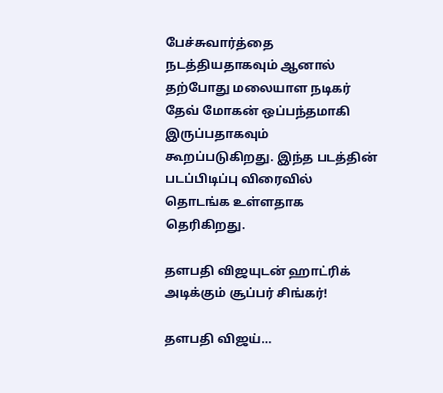பேச்சுவார்த்தை நடத்தியதாகவும் ஆனால் தற்போது மலையாள நடிகர் தேவ் மோகன் ஒப்பந்தமாகி இருப்பதாகவும் கூறப்படுகிறது. இந்த படத்தின் படப்பிடிப்பு விரைவில் தொடங்க உள்ளதாக தெரிகிறது.

தளபதி விஜயுடன் ஹாட்ரிக் அடிக்கும் சூப்பர் சிங்கர்!

தளபதி விஜய்…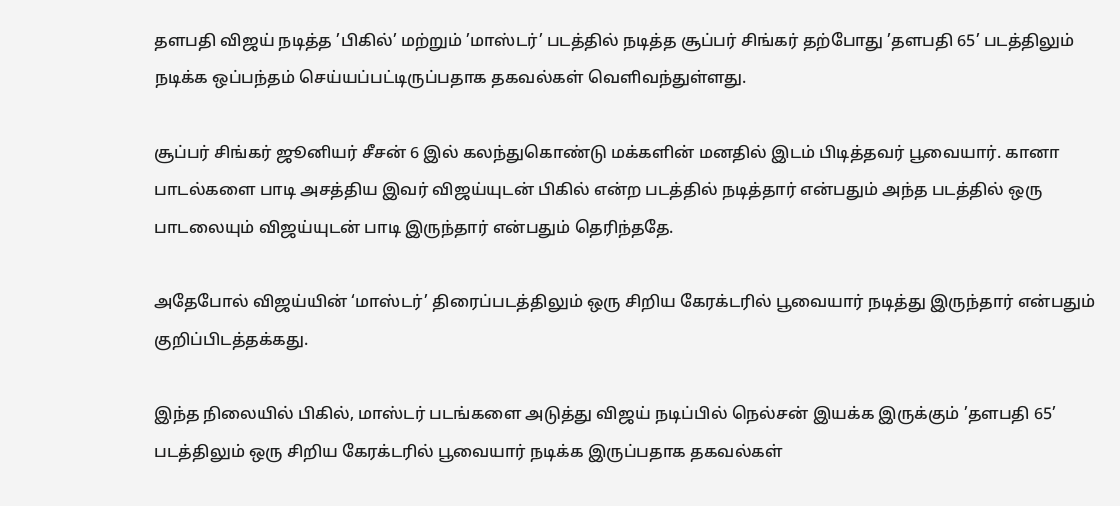தளபதி விஜய் நடித்த ’பிகில்’ மற்றும் ’மாஸ்டர்’ படத்தில் நடித்த சூப்பர் சிங்கர் தற்போது ’தளபதி 65’ படத்திலும் நடிக்க ஒப்பந்தம் செய்யப்பட்டிருப்பதாக தகவல்கள் வெளிவந்துள்ளது.

சூப்பர் சிங்கர் ஜூனியர் சீசன் 6 இல் கலந்துகொண்டு மக்களின் மனதில் இடம் பிடித்தவர் பூவையார். கானா பாடல்களை பாடி அசத்திய இவர் விஜய்யுடன் பிகில் என்ற படத்தில் நடித்தார் என்பதும் அந்த படத்தில் ஒரு பாடலையும் விஜய்யுடன் பாடி இருந்தார் என்பதும் தெரிந்ததே.

அதேபோல் விஜய்யின் ‘மாஸ்டர்’ திரைப்படத்திலும் ஒரு சிறிய கேரக்டரில் பூவையார் நடித்து இருந்தார் என்பதும் குறிப்பிடத்தக்கது.

இந்த நிலையில் பிகில், மாஸ்டர் படங்களை அடுத்து விஜய் நடிப்பில் நெல்சன் இயக்க இருக்கும் ’தளபதி 65’ படத்திலும் ஒரு சிறிய கேரக்டரில் பூவையார் நடிக்க இருப்பதாக தகவல்கள்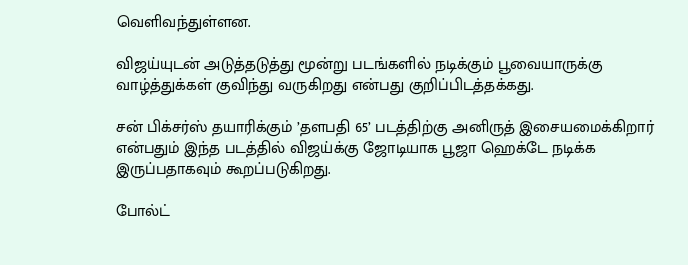வெளிவந்துள்ளன.

விஜய்யுடன் அடுத்தடுத்து மூன்று படங்களில் நடிக்கும் பூவையாருக்கு வாழ்த்துக்கள் குவிந்து வருகிறது என்பது குறிப்பிடத்தக்கது.

சன் பிக்சர்ஸ் தயாரிக்கும் ’தளபதி 65’ படத்திற்கு அனிருத் இசையமைக்கிறார் என்பதும் இந்த படத்தில் விஜய்க்கு ஜோடியாக பூஜா ஹெக்டே நடிக்க இருப்பதாகவும் கூறப்படுகிறது.

போல்ட்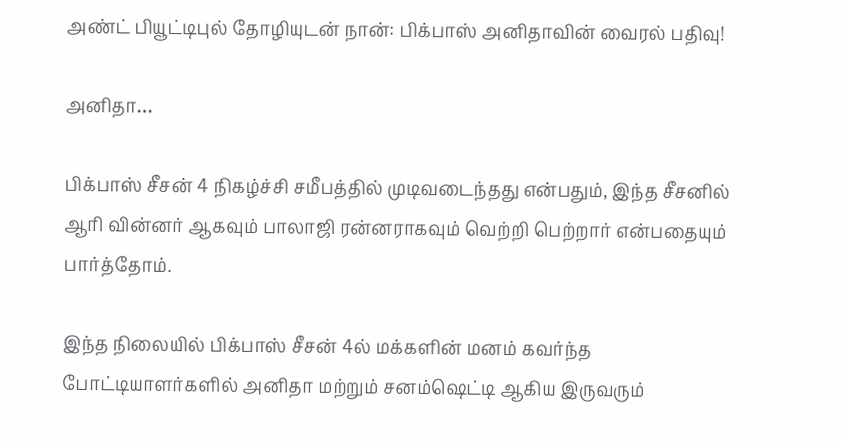அண்ட் பியூட்டிபுல் தோழியுடன் நான்: பிக்பாஸ் அனிதாவின் வைரல் பதிவு!

அனிதா…

பிக்பாஸ் சீசன் 4 நிகழ்ச்சி சமீபத்தில் முடிவடைந்தது என்பதும், இந்த சீசனில் ஆரி வின்னர் ஆகவும் பாலாஜி ரன்னராகவும் வெற்றி பெற்றார் என்பதையும் பார்த்தோம்.

இந்த நிலையில் பிக்பாஸ் சீசன் 4ல் மக்களின் மனம் கவர்ந்த போட்டியாளர்களில் அனிதா மற்றும் சனம்ஷெட்டி ஆகிய இருவரும்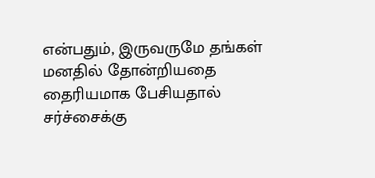என்பதும், இருவருமே தங்கள் மனதில் தோன்றியதை தைரியமாக பேசியதால் சர்ச்சைக்கு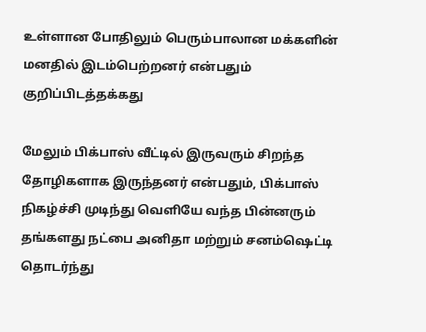உள்ளான போதிலும் பெரும்பாலான மக்களின் மனதில் இடம்பெற்றனர் என்பதும் குறிப்பிடத்தக்கது

மேலும் பிக்பாஸ் வீட்டில் இருவரும் சிறந்த தோழிகளாக இருந்தனர் என்பதும், பிக்பாஸ் நிகழ்ச்சி முடிந்து வெளியே வந்த பின்னரும் தங்களது நட்பை அனிதா மற்றும் சனம்ஷெட்டி தொடர்ந்து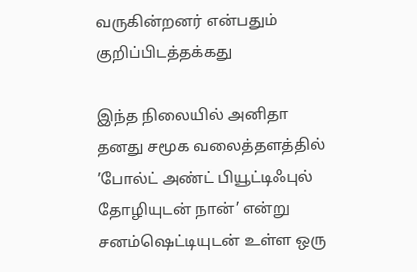வருகின்றனர் என்பதும் குறிப்பிடத்தக்கது

இந்த நிலையில் அனிதா தனது சமூக வலைத்தளத்தில் ’போல்ட் அண்ட் பியூட்டிஃபுல் தோழியுடன் நான்’ என்று சனம்ஷெட்டியுடன் உள்ள ஒரு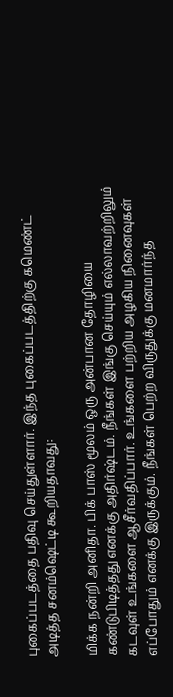புகைப்படத்தை பதிவு செய்துள்ளார். இந்த புகைப்படத்திற்கு கமெண்ட் அடித்த சனம்ஷெட்டி கூறியதாவது:

மிக்க நன்றி அனிதா. பிக் பாஸ் மூலம் ஒரு அன்பான தோழியை கண்டுபிடித்தது எனக்கு அதிர்ஷ்டம். நீங்கள் இங்கு செய்யும் எல்லாவற்றிலும் கடவுள் உங்களை ஆசீர்வதிப்பார். உங்களை பற்றிய அழகிய நினைவுகள் எப்போதும் எனக்கு இருக்கும். நீங்கள் பெற்ற விருதுக்கு மனமார்ந்த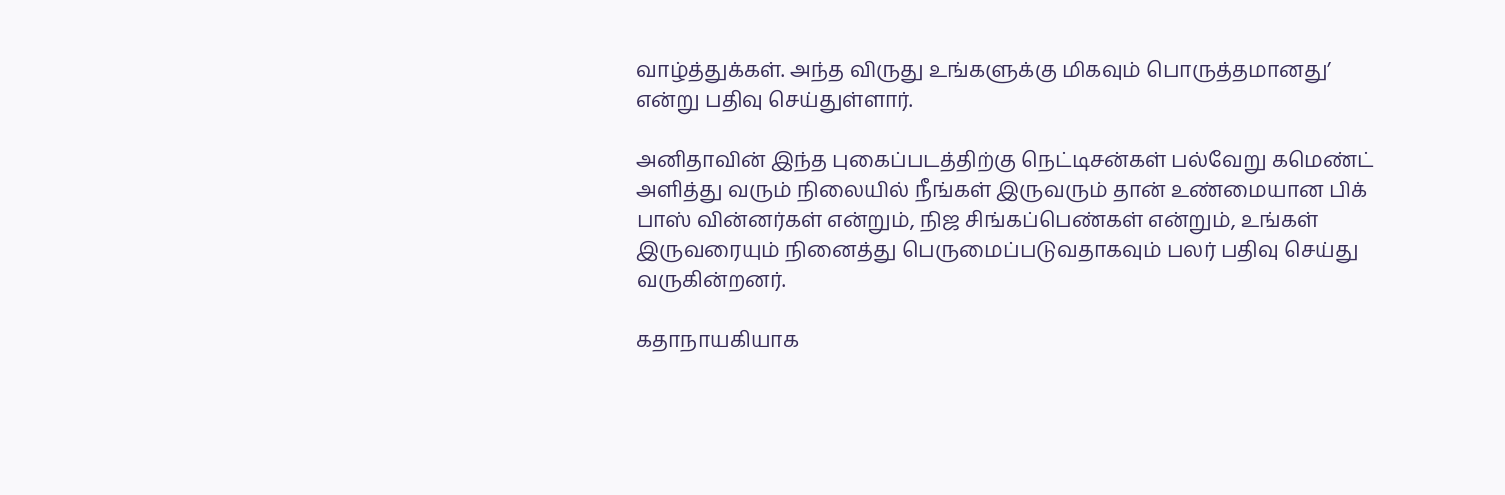வாழ்த்துக்கள். அந்த விருது உங்களுக்கு மிகவும் பொருத்தமானது’ என்று பதிவு செய்துள்ளார்.

அனிதாவின் இந்த புகைப்படத்திற்கு நெட்டிசன்கள் பல்வேறு கமெண்ட் அளித்து வரும் நிலையில் நீங்கள் இருவரும் தான் உண்மையான பிக் பாஸ் வின்னர்கள் என்றும், நிஜ சிங்கப்பெண்கள் என்றும், உங்கள் இருவரையும் நினைத்து பெருமைப்படுவதாகவும் பலர் பதிவு செய்து வருகின்றனர்.

கதாநாயகியாக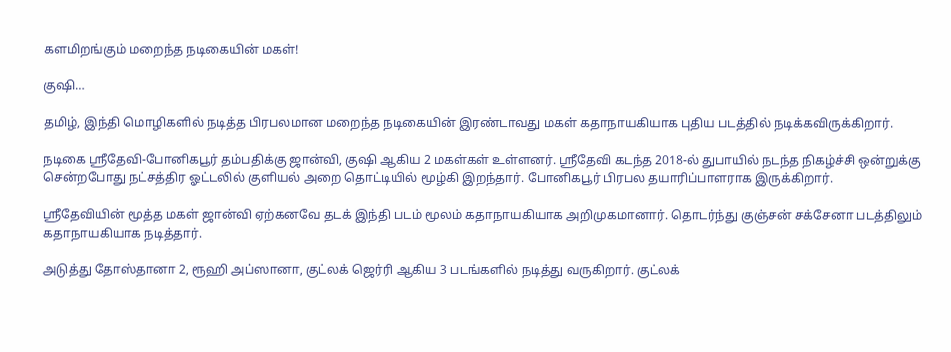களமிறங்கும் மறைந்த நடிகையின் மகள்!

குஷி…

தமிழ், இந்தி மொழிகளில் நடித்த பிரபலமான மறைந்த நடிகையின் இரண்டாவது மகள் கதாநாயகியாக புதிய படத்தில் நடிக்கவிருக்கிறார்.

நடிகை ஸ்ரீதேவி-போனிகபூர் தம்பதிக்கு ஜான்வி, குஷி ஆகிய 2 மகள்கள் உள்ளனர். ஸ்ரீதேவி கடந்த 2018-ல் துபாயில் நடந்த நிகழ்ச்சி ஒன்றுக்கு சென்றபோது நட்சத்திர ஓட்டலில் குளியல் அறை தொட்டியில் மூழ்கி இறந்தார். போனிகபூர் பிரபல தயாரிப்பாளராக இருக்கிறார்.

ஸ்ரீதேவியின் மூத்த மகள் ஜான்வி ஏற்கனவே தடக் இந்தி படம் மூலம் கதாநாயகியாக அறிமுகமானார். தொடர்ந்து குஞ்சன் சக்சேனா படத்திலும் கதாநாயகியாக நடித்தார்.

அடுத்து தோஸ்தானா 2, ரூஹி அப்ஸானா, குட்லக் ஜெர்ரி ஆகிய 3 படங்களில் நடித்து வருகிறார். குட்லக்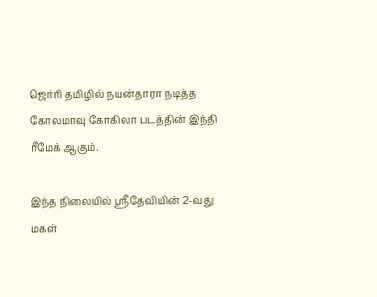ஜெர்ரி தமிழில் நயன்தாரா நடித்த கோலமாவு கோகிலா படத்தின் இந்தி ரீமேக் ஆகும்.

இந்த நிலையில் ஸ்ரீதேவியின் 2-வது மகள்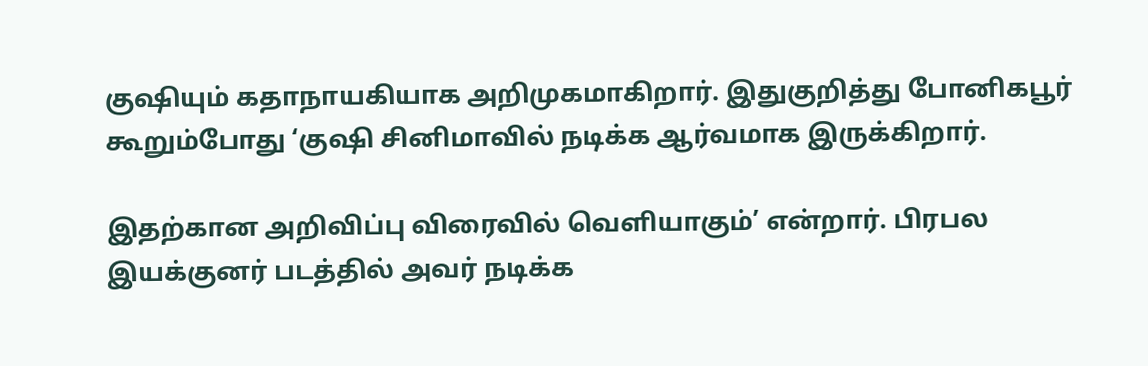குஷியும் கதாநாயகியாக அறிமுகமாகிறார். இதுகுறித்து போனிகபூர் கூறும்போது ‘குஷி சினிமாவில் நடிக்க ஆர்வமாக இருக்கிறார்.

இதற்கான அறிவிப்பு விரைவில் வெளியாகும்’ என்றார். பிரபல இயக்குனர் படத்தில் அவர் நடிக்க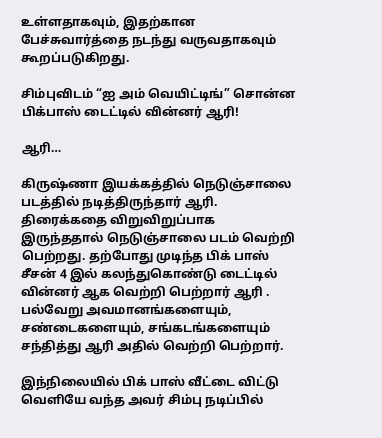உள்ளதாகவும், இதற்கான பேச்சுவார்த்தை நடந்து வருவதாகவும் கூறப்படுகிறது.

சிம்புவிடம் “ஐ அம் வெயிட்டிங்” சொன்ன பிக்பாஸ் டைட்டில் வின்னர் ஆரி!

ஆரி…

கிருஷ்ணா இயக்கத்தில் நெடுஞ்சாலை படத்தில் நடித்திருந்தார் ஆரி. திரைக்கதை விறுவிறுப்பாக இருந்ததால் நெடுஞ்சாலை படம் வெற்றி பெற்றது. தற்போது முடிந்த பிக் பாஸ் சீசன் 4 இல் கலந்துகொண்டு டைட்டில் வின்னர் ஆக வெற்றி பெற்றார் ஆரி . பல்வேறு அவமானங்களையும், சண்டைகளையும், சங்கடங்களையும் சந்தித்து ஆரி அதில் வெற்றி பெற்றார்.

இந்நிலையில் பிக் பாஸ் வீட்டை விட்டு வெளியே வந்த அவர் சிம்பு நடிப்பில்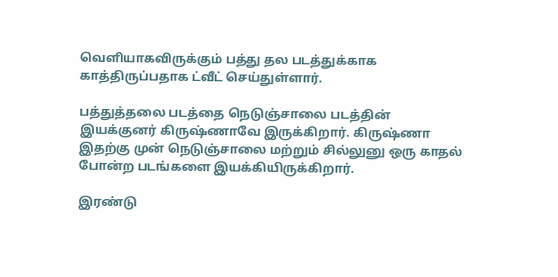வெளியாகவிருக்கும் பத்து தல படத்துக்காக காத்திருப்பதாக ட்வீட் செய்துள்ளார்.

பத்துத்தலை படத்தை நெடுஞ்சாலை படத்தின் இயக்குனர் கிருஷ்ணாவே இருக்கிறார். கிருஷ்ணா இதற்கு முன் நெடுஞ்சாலை மற்றும் சில்லுனு ஒரு காதல் போன்ற படங்களை இயக்கியிருக்கிறார்.

இரண்டு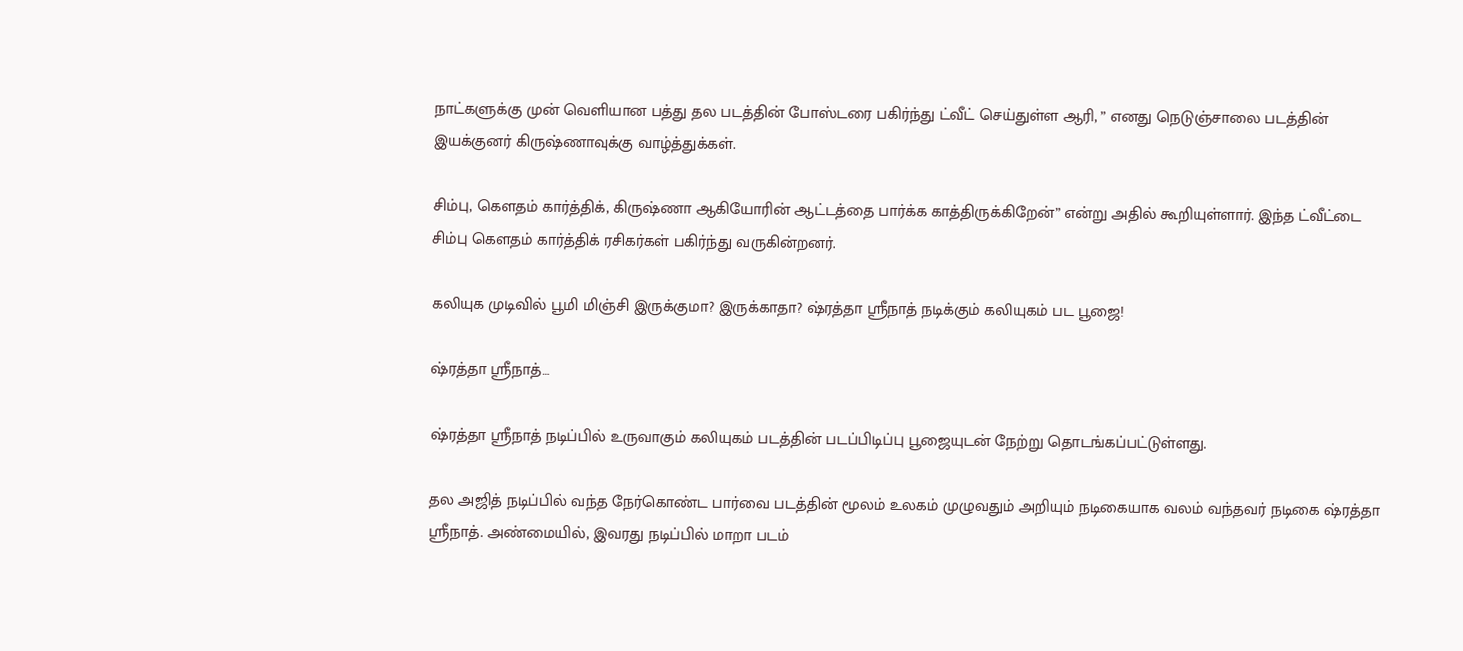நாட்களுக்கு முன் வெளியான பத்து தல படத்தின் போஸ்டரை பகிர்ந்து ட்வீட் செய்துள்ள ஆரி, ” எனது நெடுஞ்சாலை படத்தின் இயக்குனர் கிருஷ்ணாவுக்கு வாழ்த்துக்கள்.

சிம்பு, கௌதம் கார்த்திக், கிருஷ்ணா ஆகியோரின் ஆட்டத்தை பார்க்க காத்திருக்கிறேன்” என்று அதில் கூறியுள்ளார். இந்த ட்வீட்டை சிம்பு கௌதம் கார்த்திக் ரசிகர்கள் பகிர்ந்து வருகின்றனர்.

கலியுக முடிவில் பூமி மிஞ்சி இருக்குமா? இருக்காதா? ஷ்ரத்தா ஸ்ரீநாத் நடிக்கும் கலியுகம் பட பூஜை!

ஷ்ரத்தா ஸ்ரீநாத்…

ஷ்ரத்தா ஸ்ரீநாத் நடிப்பில் உருவாகும் கலியுகம் படத்தின் படப்பிடிப்பு பூஜையுடன் நேற்று தொடங்கப்பட்டுள்ளது.

தல அஜித் நடிப்பில் வந்த நேர்கொண்ட பார்வை படத்தின் மூலம் உலகம் முழுவதும் அறியும் நடிகையாக வலம் வந்தவர் நடிகை ஷ்ரத்தா ஸ்ரீநாத். அண்மையில், இவரது நடிப்பில் மாறா படம்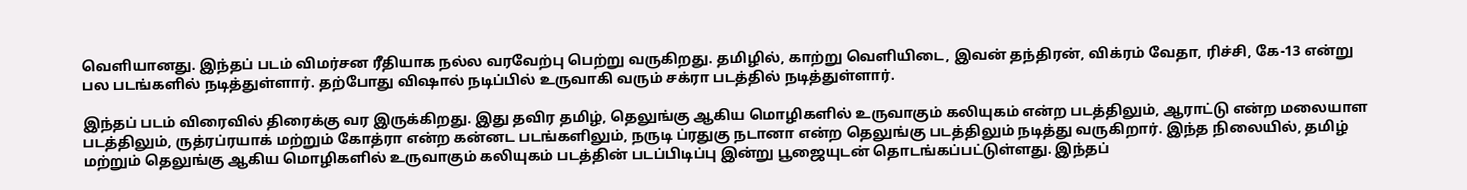வெளியானது. இந்தப் படம் விமர்சன ரீதியாக நல்ல வரவேற்பு பெற்று வருகிறது. தமிழில், காற்று வெளியிடை, இவன் தந்திரன், விக்ரம் வேதா, ரிச்சி, கே-13 என்று பல படங்களில் நடித்துள்ளார். தற்போது விஷால் நடிப்பில் உருவாகி வரும் சக்ரா படத்தில் நடித்துள்ளார்.

இந்தப் படம் விரைவில் திரைக்கு வர இருக்கிறது. இது தவிர தமிழ், தெலுங்கு ஆகிய மொழிகளில் உருவாகும் கலியுகம் என்ற படத்திலும், ஆராட்டு என்ற மலையாள படத்திலும், ருத்ரப்ரயாக் மற்றும் கோத்ரா என்ற கன்னட படங்களிலும், நருடி ப்ரதுகு நடானா என்ற தெலுங்கு படத்திலும் நடித்து வருகிறார். இந்த நிலையில், தமிழ் மற்றும் தெலுங்கு ஆகிய மொழிகளில் உருவாகும் கலியுகம் படத்தின் படப்பிடிப்பு இன்று பூஜையுடன் தொடங்கப்பட்டுள்ளது. இந்தப்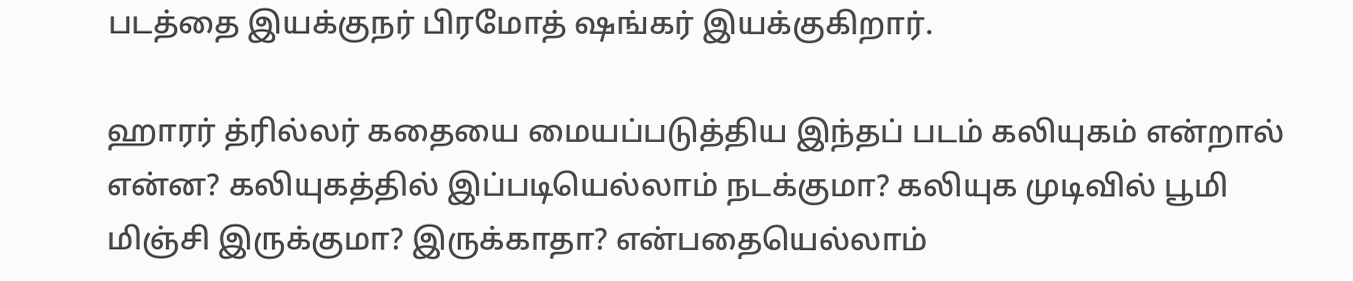படத்தை இயக்குநர் பிரமோத் ஷங்கர் இயக்குகிறார்.

ஹாரர் த்ரில்லர் கதையை மையப்படுத்திய இந்தப் படம் கலியுகம் என்றால் என்ன? கலியுகத்தில் இப்படியெல்லாம் நடக்குமா? கலியுக முடிவில் பூமி மிஞ்சி இருக்குமா? இருக்காதா? என்பதையெல்லாம்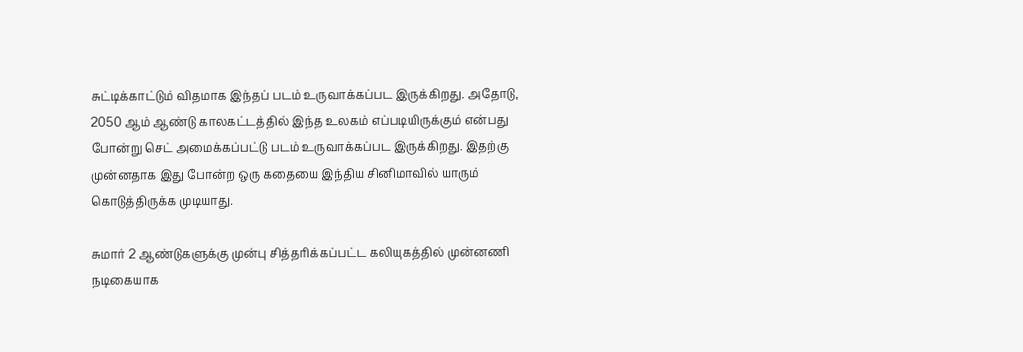சுட்டிக்காட்டும் விதமாக இந்தப் படம் உருவாக்கப்பட இருக்கிறது. அதோடு, 2050 ஆம் ஆண்டு காலகட்டத்தில் இந்த உலகம் எப்படியிருக்கும் என்பது போன்று செட் அமைக்கப்பட்டு படம் உருவாக்கப்பட இருக்கிறது. இதற்கு முன்னதாக இது போன்ற ஒரு கதையை இந்திய சினிமாவில் யாரும் கொடுத்திருக்க முடியாது.

சுமார் 2 ஆண்டுகளுக்கு முன்பு சித்தரிக்கப்பட்ட கலியுகத்தில் முன்னணி நடிகையாக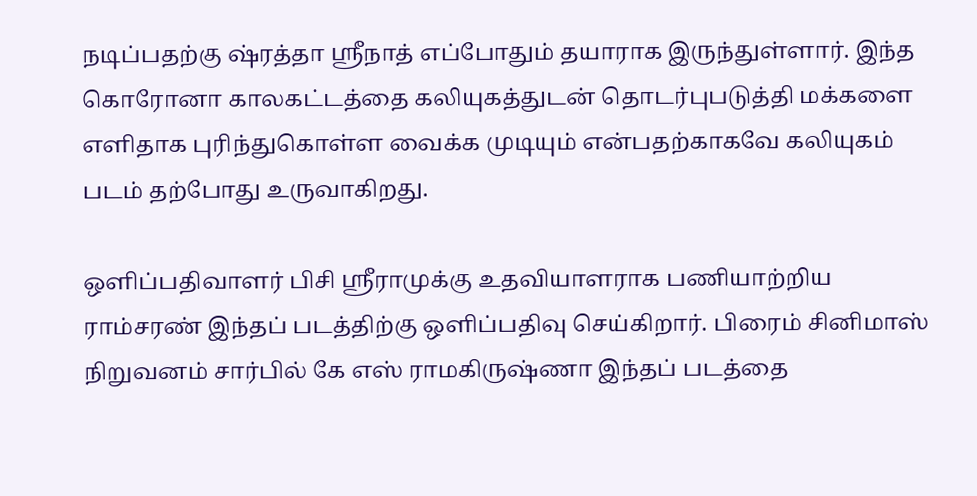நடிப்பதற்கு ஷ்ரத்தா ஸ்ரீநாத் எப்போதும் தயாராக இருந்துள்ளார். இந்த கொரோனா காலகட்டத்தை கலியுகத்துடன் தொடர்புபடுத்தி மக்களை எளிதாக புரிந்துகொள்ள வைக்க முடியும் என்பதற்காகவே கலியுகம் படம் தற்போது உருவாகிறது.

ஒளிப்பதிவாளர் பிசி ஸ்ரீராமுக்கு உதவியாளராக பணியாற்றிய ராம்சரண் இந்தப் படத்திற்கு ஒளிப்பதிவு செய்கிறார். பிரைம் சினிமாஸ் நிறுவனம் சார்பில் கே எஸ் ராமகிருஷ்ணா இந்தப் படத்தை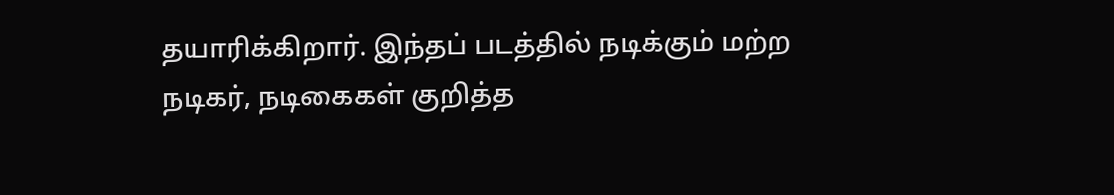தயாரிக்கிறார். இந்தப் படத்தில் நடிக்கும் மற்ற நடிகர், நடிகைகள் குறித்த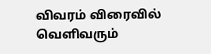விவரம் விரைவில் வெளிவரும்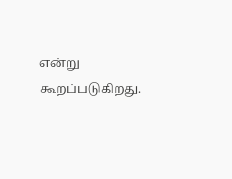என்று கூறப்படுகிறது.